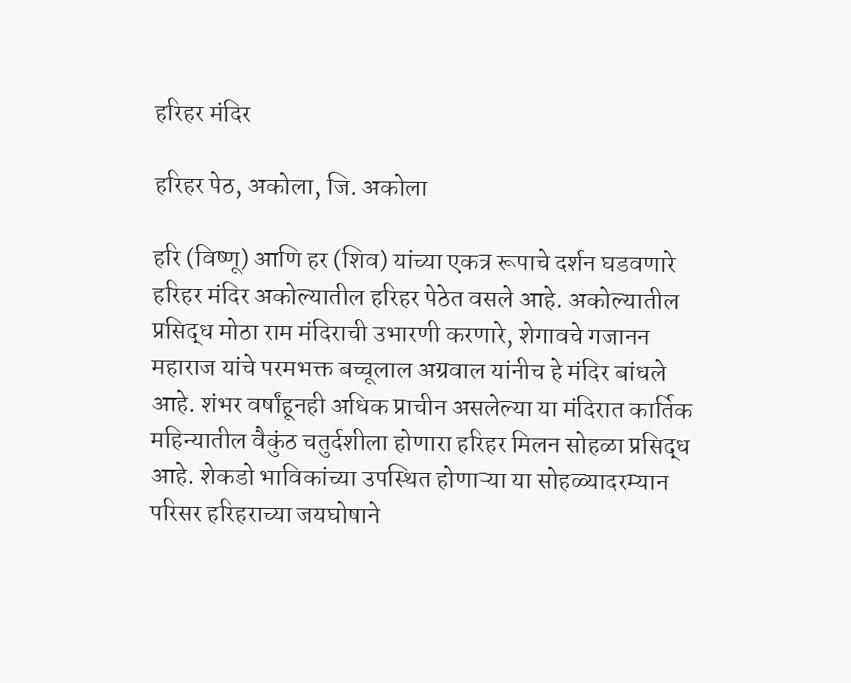हरिहर मंदिर

हरिहर पेठ, अकोला, जि. अकोला

हरि (विष्णू) आणि हर (शिव) यांच्या एकत्र रूपाचे दर्शन घडवणारे हरिहर मंदिर अकोल्यातील हरिहर पेठेत वसले आहे. अकोल्यातील प्रसिद्ध मोठा राम मंदिराची उभारणी करणारे, शेगावचे गजानन महाराज यांचे परमभक्त बच्चूलाल अग्रवाल यांनीच हे मंदिर बांधले आहे. शंभर वर्षांहूनही अधिक प्राचीन असलेल्या या मंदिरात कार्तिक महिन्यातील वैकुंठ चतुर्दशीला होणारा हरिहर मिलन सोहळा प्रसिद्ध आहे. शेकडो भाविकांच्या उपस्थित होणाऱ्या या सोहळ्यादरम्यान परिसर हरिहराच्या जयघोषाने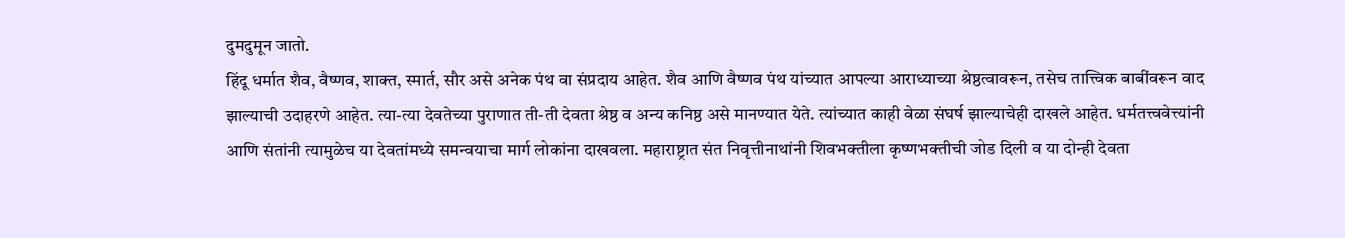दुमदुमून जातो.
हिंदू धर्मात शैव, वैष्णव, शाक्त, स्मार्त, सौर असे अनेक पंथ वा संप्रदाय आहेत. शैव आणि वैष्णव पंथ यांच्यात आपल्या आराध्याच्या श्रेष्ठत्वावरून, तसेच तात्त्विक बाबींवरून वाद झाल्याची उदाहरणे आहेत. त्या-त्या देवतेच्या पुराणात ती-ती देवता श्रेष्ठ व अन्य कनिष्ठ असे मानण्यात येते. त्यांच्यात काही वेळा संघर्ष झाल्याचेही दाखले आहेत. धर्मतत्त्ववेत्त्यांनी आणि संतांनी त्यामुळेच या देवतांमध्ये समन्वयाचा मार्ग लोकांना दाखवला. महाराष्ट्रात संत निवृत्तीनाथांनी शिवभक्तीला कृष्णभक्तीची जोड दिली व या दोन्ही देवता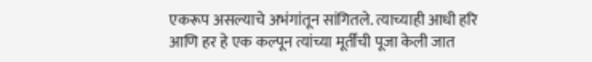एकरूप असल्याचे अभंगांतून सांगितले. त्याच्याही आधी हरि आणि हर हे एक कल्पून त्यांच्या मूर्तींची पूजा केली जात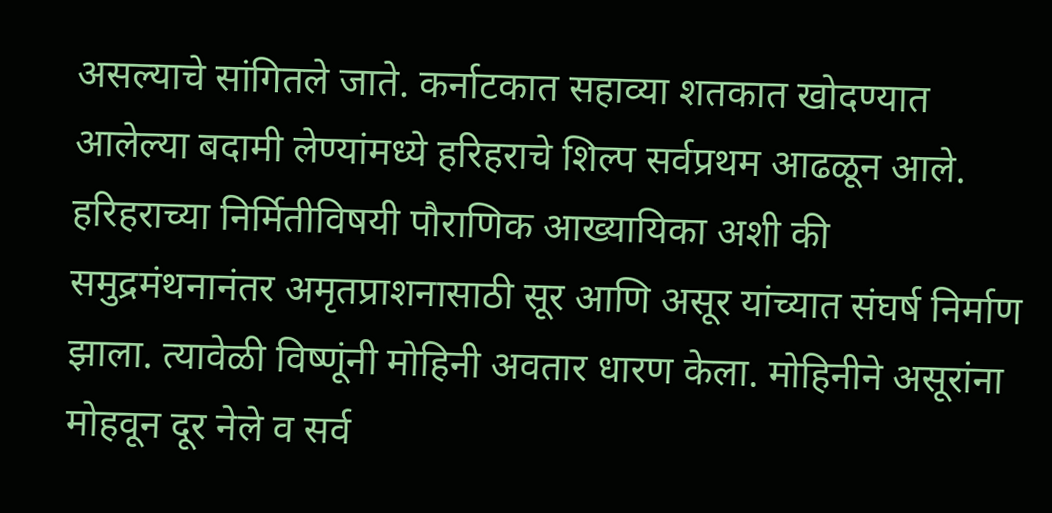असल्याचे सांगितले जाते. कर्नाटकात सहाव्या शतकात खोदण्यात आलेल्या बदामी लेण्यांमध्ये हरिहराचे शिल्प सर्वप्रथम आढळून आले.
हरिहराच्या निर्मितीविषयी पौराणिक आख्यायिका अशी की समुद्रमंथनानंतर अमृतप्राशनासाठी सूर आणि असूर यांच्यात संघर्ष निर्माण झाला. त्यावेळी विष्णूंनी मोहिनी अवतार धारण केला. मोहिनीने असूरांना मोहवून दूर नेले व सर्व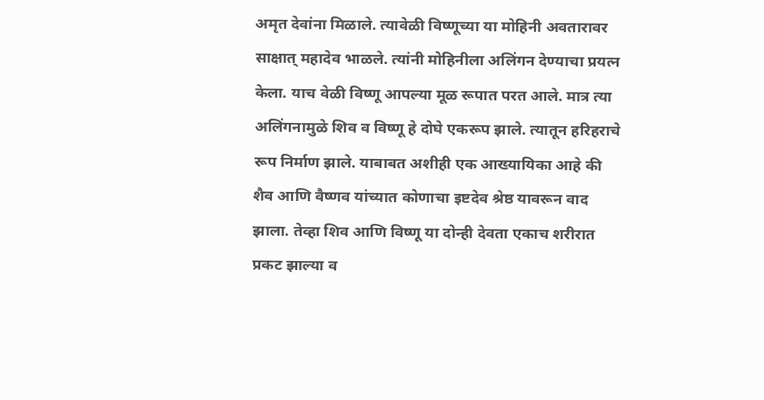अमृत देवांना मिळाले. त्यावेळी विष्णूच्या या मोहिनी अवतारावर साक्षात् महादेव भाळले. त्यांनी मोहिनीला अलिंगन देण्याचा प्रयत्न केला. याच वेळी विष्णू आपल्या मूळ रूपात परत आले. मात्र त्या अलिंगनामुळे शिव व विष्णू हे दोघे एकरूप झाले. त्यातून हरिहराचे रूप निर्माण झाले. याबाबत अशीही एक आख्यायिका आहे की शैव आणि वैष्णव यांच्यात कोणाचा इष्टदेव श्रेष्ठ यावरून वाद झाला. तेव्हा शिव आणि विष्णू या दोन्ही देवता एकाच शरीरात प्रकट झाल्या व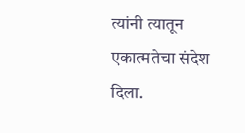त्यांनी त्यातून एकात्मतेचा संदेश दिला.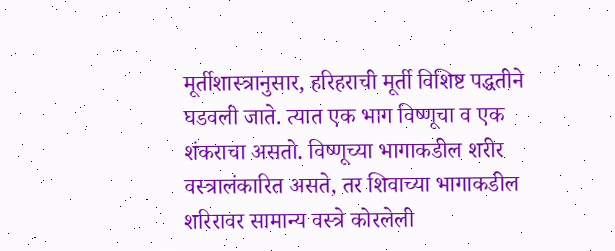मूर्तीशास्त्रानुसार, हरिहराची मूर्ती विशिष्ट पद्धतीने घडवली जाते. त्यात एक भाग विष्णूचा व एक शंकराचा असतो. विष्णूच्या भागाकडील शरीर वस्त्रालंकारित असते, तर शिवाच्या भागाकडील शरिरावर सामान्य वस्त्रे कोरलेली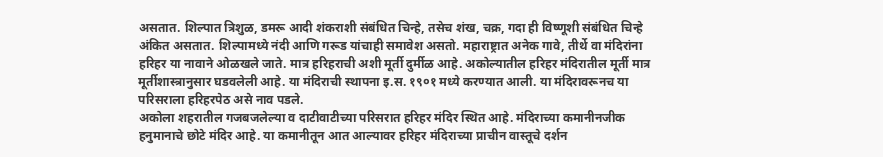असतात. शिल्पात त्रिशुळ, डमरू आदी शंकराशी संबंधित चिन्हे, तसेच शंख, चक्र, गदा ही विष्णूशी संबंधित चिन्हे अंकित असतात. शिल्पामध्ये नंदी आणि गरूड यांचाही समावेश असतो. महाराष्ट्रात अनेक गावे, तीर्थे वा मंदिरांना हरिहर या नावाने ओळखले जाते. मात्र हरिहराची अशी मूर्ती दुर्मीळ आहे. अकोल्यातील हरिहर मंदिरातील मूर्ती मात्र मूर्तीशास्त्रानुसार घडवलेली आहे. या मंदिराची स्थापना इ.स. १९०१ मध्ये करण्यात आली. या मंदिरावरूनच या परिसराला हरिहरपेठ असे नाव पडले.
अकोला शहरातील गजबजलेल्या व दाटीवाटीच्या परिसरात हरिहर मंदिर स्थित आहे. मंदिराच्या कमानीनजीक हनुमानाचे छोटे मंदिर आहे. या कमानीतून आत आल्यावर हरिहर मंदिराच्या प्राचीन वास्तूचे दर्शन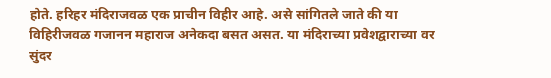होते. हरिहर मंदिराजवळ एक प्राचीन विहीर आहे. असे सांगितले जाते की या विहिरीजवळ गजानन महाराज अनेकदा बसत असत. या मंदिराच्या प्रवेशद्वाराच्या वर सुंदर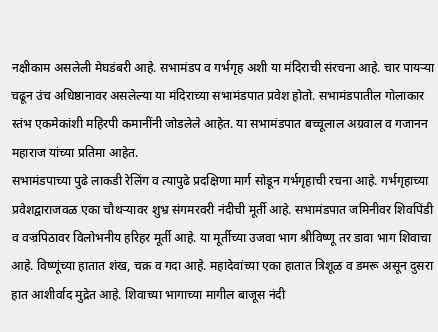नक्षीकाम असलेली मेघडंबरी आहे. सभामंडप व गर्भगृह अशी या मंदिराची संरचना आहे. चार पायऱ्या चढून उंच अधिष्ठानावर असलेल्या या मंदिराच्या सभामंडपात प्रवेश होतो. सभामंडपातील गोलाकार स्तंभ एकमेकांशी महिरपी कमानींनी जोडलेले आहेत. या सभामंडपात बच्चूलाल अग्रवाल व गजानन महाराज यांच्या प्रतिमा आहेत.
सभामंडपाच्या पुढे लाकडी रेलिंग व त्यापुढे प्रदक्षिणा मार्ग सोडून गर्भगृहाची रचना आहे. गर्भगृहाच्या प्रवेशद्वाराजवळ एका चौथऱ्यावर शुभ्र संगमरवरी नंदीची मूर्ती आहे. सभामंडपात जमिनीवर शिवपिंडी व वज्रपिठावर विलोभनीय हरिहर मूर्ती आहे. या मूर्तीच्या उजवा भाग श्रीविष्णू तर डावा भाग शिवाचा आहे. विष्णूंच्या हातात शंख, चक्र व गदा आहे. महादेवांच्या एका हातात त्रिशूळ व डमरू असून दुसरा हात आशीर्वाद मुद्रेत आहे. शिवाच्या भागाच्या मागील बाजूस नंदी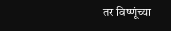तर विष्णूंच्या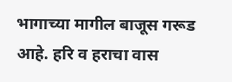भागाच्या मागील बाजूस गरूड आहे. हरि व हराचा वास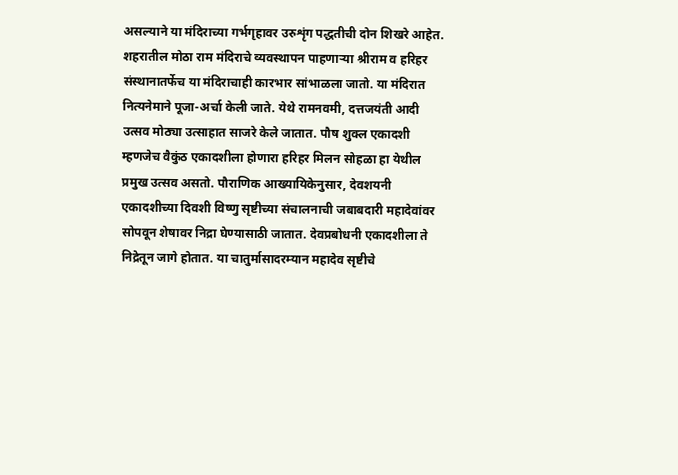असल्याने या मंदिराच्या गर्भगृहावर उरुशृंग पद्धतीची दोन शिखरे आहेत.
शहरातील मोठा राम मंदिराचे व्यवस्थापन पाहणाऱ्या श्रीराम व हरिहर संस्थानातर्फेच या मंदिराचाही कारभार सांभाळला जातो. या मंदिरात नित्यनेमाने पूजा-अर्चा केली जाते. येथे रामनवमी, दत्तजयंती आदी उत्सव मोठ्या उत्साहात साजरे केले जातात. पौष शुक्ल एकादशी म्हणजेच वैकुंठ एकादशीला होणारा हरिहर मिलन सोहळा हा येथील प्रमुख उत्सव असतो. पौराणिक आख्यायिकेनुसार, देवशयनी एकादशीच्या दिवशी विष्णु सृष्टीच्या संचालनाची जबाबदारी महादेवांवर सोपवून शेषावर निद्रा घेण्यासाठी जातात. देवप्रबोधनी एकादशीला ते निद्रेतून जागे होतात. या चातुर्मासादरम्यान महादेव सृष्टीचे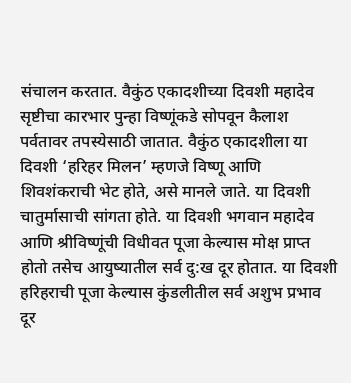संचालन करतात. वैकुंठ एकादशीच्या दिवशी महादेव सृष्टीचा कारभार पुन्हा विष्णूंकडे सोपवून कैलाश पर्वतावर तपस्येसाठी जातात. वैकुंठ एकादशीला या दिवशी ‘हरिहर मिलन’ म्हणजे विष्णू आणि शिवशंकराची भेट होते, असे मानले जाते. या दिवशी चातुर्मासाची सांगता होते. या दिवशी भगवान महादेव आणि श्रीविष्णूंची विधीवत पूजा केल्यास मोक्ष प्राप्त होतो तसेच आयुष्यातील सर्व दु:ख दूर होतात. या दिवशी हरिहराची पूजा केल्यास कुंडलीतील सर्व अशुभ प्रभाव दूर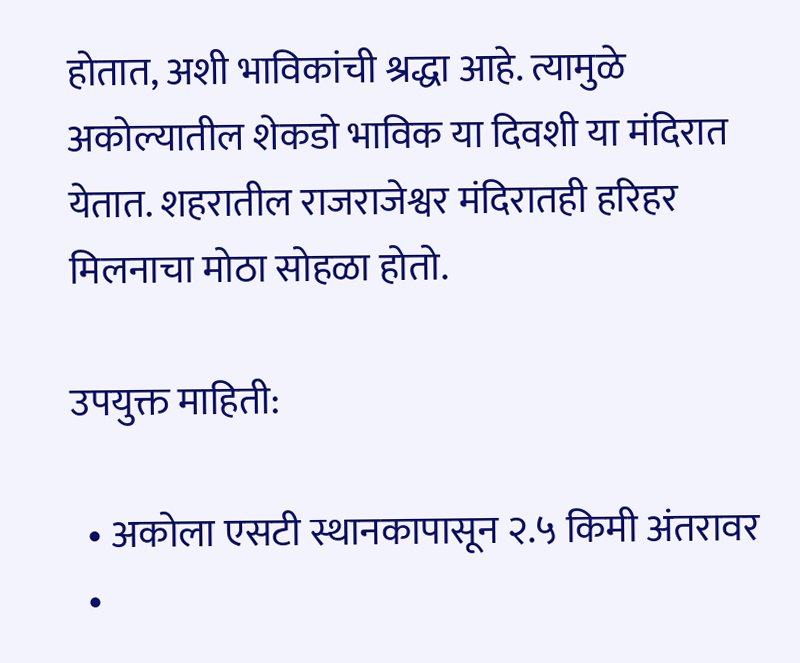होतात, अशी भाविकांची श्रद्धा आहे. त्यामुळे अकोल्यातील शेकडो भाविक या दिवशी या मंदिरात येतात. शहरातील राजराजेश्वर मंदिरातही हरिहर मिलनाचा मोठा सोहळा होतो.

उपयुक्त माहिती:

  • अकोला एसटी स्थानकापासून २.५ किमी अंतरावर
  •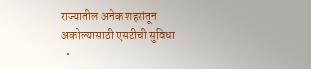राज्यातील अनेक शहरांतून अकोल्यासाठी एसटीची सुविधा
  •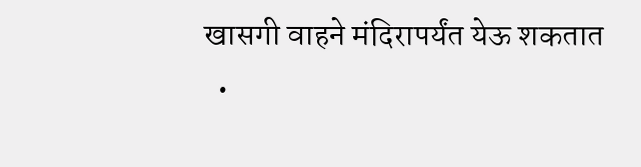खासगी वाहने मंदिरापर्यंत येऊ शकतात
  •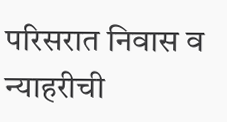परिसरात निवास व न्याहरीची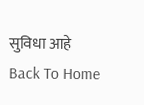सुविधा आहे
Back To Home